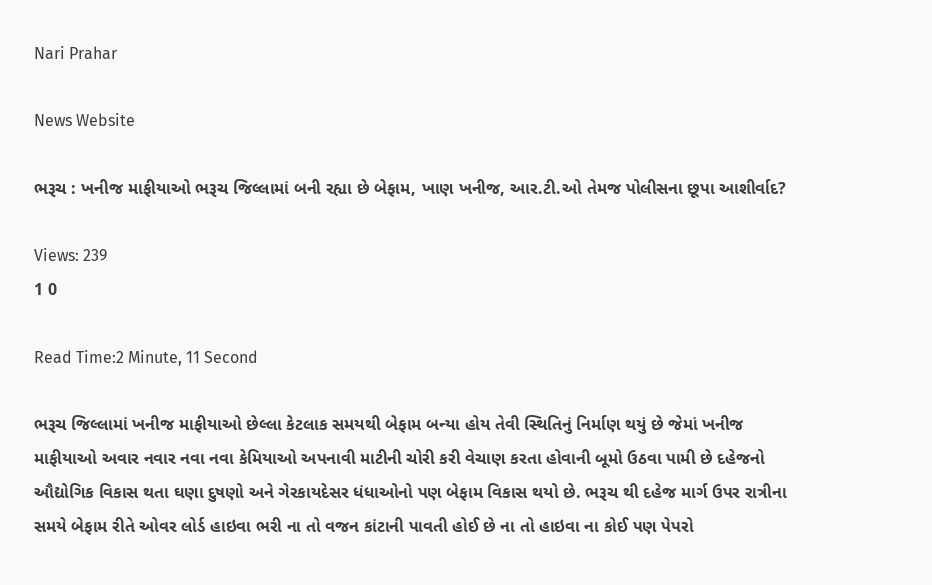Nari Prahar

News Website

ભરૂચ : ખનીજ માફીયાઓ ભરૂચ જિલ્લામાં બની રહ્યા છે બેફામ, ખાણ ખનીજ, આર.ટી.ઓ તેમજ પોલીસના છૂપા આશીર્વાદ?

Views: 239
1 0

Read Time:2 Minute, 11 Second

ભરૂચ જિલ્લામાં ખનીજ માફીયાઓ છેલ્લા કેટલાક સમયથી બેફામ બન્યા હોય તેવી સ્થિતિનું નિર્માણ થયું છે જેમાં ખનીજ માફીયાઓ અવાર નવાર નવા નવા કેમિયાઓ અપનાવી માટીની ચોરી કરી વેચાણ કરતા હોવાની બૂમો ઉઠવા પામી છે દહેજનો ઔદ્યોગિક વિકાસ થતા ઘણા દુષણો અને ગેરકાયદેસર ધંધાઓનો પણ બેફામ વિકાસ થયો છે. ભરૂચ થી દહેજ માર્ગ ઉપર રાત્રીના સમયે બેફામ રીતે ઓવર લોર્ડ હાઇવા ભરી ના તો વજન કાંટાની પાવતી હોઈ છે ના તો હાઇવા ના કોઈ પણ પેપરો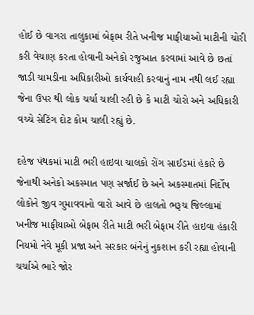હોઈ છે વાગરા તાલુકામાં બેફામ રીતે ખનીજ માફીયાઓ માટીની ચોરી કરી વેચાણ કરતા હોવાની અનેકો રજુઆત કરવામાં આવે છે છતાં જાડી ચામડીના અધિકારીઓ કાર્યવાહી કરવાનું નામ નથી લઈ રહ્યા જેના ઉપર થી લોક ચર્ચા ચાલી રહી છે કે માટી ચોરો અને અધિકારી વચ્ચે સેટિંગ દોટ કોમ ચાલી રહ્યું છે.

દહેજ પંથકમાં માટી ભરી હાઇવા ચાલકો રોંગ સાઈડમાં હંકારે છે જેનાથી અનેકો અકસ્માત પણ સર્જાઈ છે અને અકસ્માતમાં નિર્દોષ લોકોને જીવ ગુમાવવાનો વારો આવે છે હાલતો ભરૂચ જિલ્લામાં ખનીજ માફીયાઓ બેફામ રીતે માટી ભરી બેફામ રીતે હાઇવા હંકારી નિયમો નેવે મૂકી પ્રજા અને સરકાર બંનેનું નુકશાન કરી રહ્યા હોવાની ચર્ચાએ ભારે જોર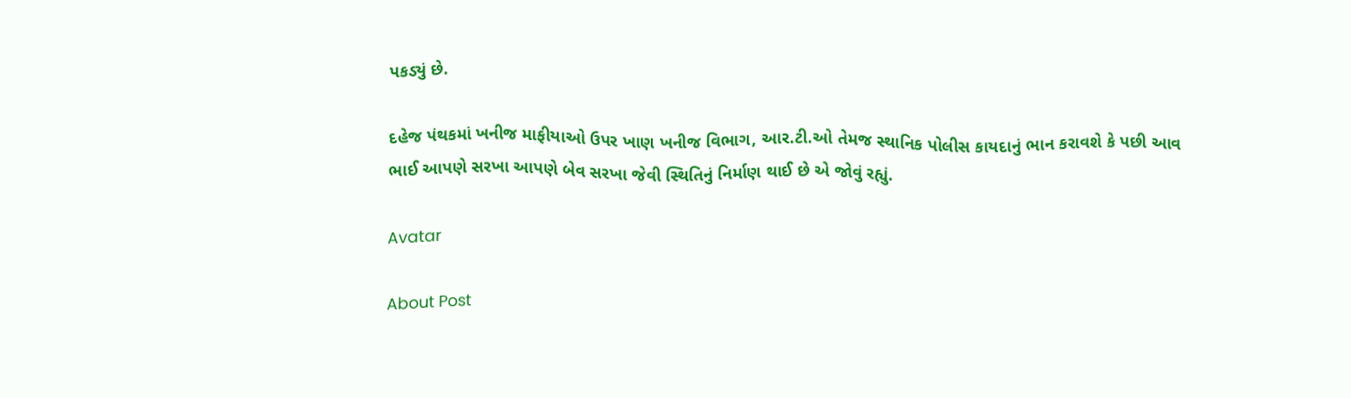પકડ્યું છે.

દહેજ પંથકમાં ખનીજ માફીયાઓ ઉપર ખાણ ખનીજ વિભાગ, આર.ટી.ઓ તેમજ સ્થાનિક પોલીસ કાયદાનું ભાન કરાવશે કે પછી આવ ભાઈ આપણે સરખા આપણે બેવ સરખા જેવી સ્થિતિનું નિર્માણ થાઈ છે એ જોવું રહ્યું.

Avatar

About Post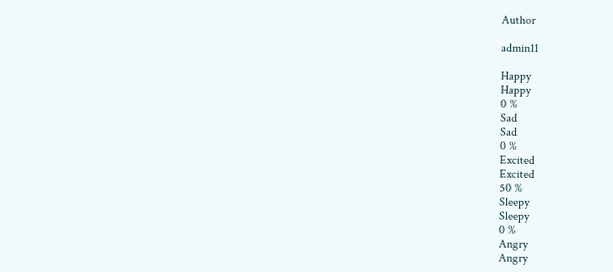Author

admin11

Happy
Happy
0 %
Sad
Sad
0 %
Excited
Excited
50 %
Sleepy
Sleepy
0 %
Angry
Angry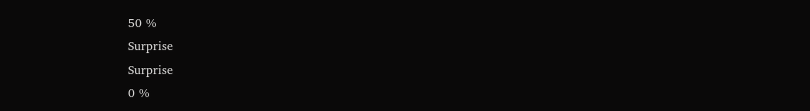50 %
Surprise
Surprise
0 %